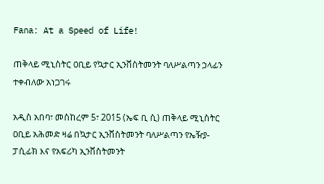Fana: At a Speed of Life!

ጠቅላይ ሚኒስትር ዐቢይ የኳታር ኢንቨስትመንት ባለሥልጣን ኃላፊን ተቀብለው አነጋገሩ

አዲስ አበባ፣ መስከረም 5፣ 2015 (ኤፍ ቢ ሲ) ጠቅላይ ሚኒስትር ዐቢይ አሕመድ ዛሬ በኳታር ኢንቨስትመንት ባለሥልጣን የኤዥያ-ፓሲፊክ እና የአፍሪካ ኢንቨስትመንት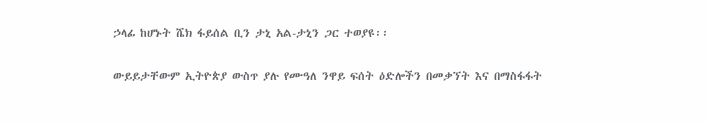ኃላፊ ከሆኑት ሼክ ፋይሰል ቢን ታኒ አል-ታኒን ጋር ተወያዩ፡፡

ውይይታቸውም ኢትዮጵያ ውስጥ ያሉ የሙዓለ ንዋይ ፍሰት ዕድሎችን በመቃኘት እና በማስፋፋት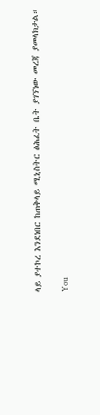ላይ ያተኮረ እንደነበር ከጠቅላይ ሚኒስትር ፅሕፈት ቤት ያገኘነው መረጃ ያመላክታል።

You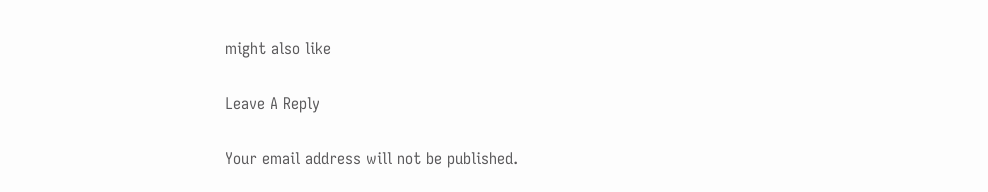might also like

Leave A Reply

Your email address will not be published.